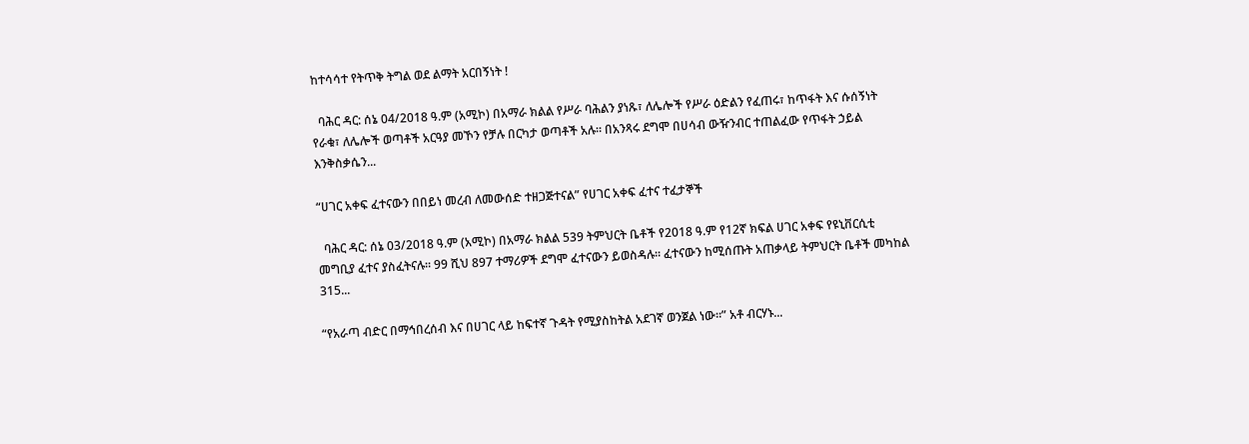ከተሳሳተ የትጥቅ ትግል ወደ ልማት አርበኝነት !

  ባሕር ዳር: ሰኔ 04/2018 ዓ.ም (አሚኮ) በአማራ ክልል የሥራ ባሕልን ያነጹ፣ ለሌሎች የሥራ ዕድልን የፈጠሩ፣ ከጥፋት እና ሱሰኝነት የራቁ፣ ለሌሎች ወጣቶች አርዓያ መኾን የቻሉ በርካታ ወጣቶች አሉ። በአንጻሩ ደግሞ በሀሳብ ውዥንብር ተጠልፈው የጥፋት ኃይል እንቅስቃሴን...

“ሀገር አቀፍ ፈተናውን በበይነ መረብ ለመውሰድ ተዘጋጅተናል” የሀገር አቀፍ ፈተና ተፈታኞች

  ባሕር ዳር: ሰኔ 03/2018 ዓ.ም (አሚኮ) በአማራ ክልል 539 ትምህርት ቤቶች የ2018 ዓ.ም የ12ኛ ክፍል ሀገር አቀፍ የዩኒቨርሲቲ መግቢያ ፈተና ያስፈትናሉ። 99 ሺህ 897 ተማሪዎች ደግሞ ፈተናውን ይወስዳሉ። ፈተናውን ከሚሰጡት አጠቃላይ ትምህርት ቤቶች መካከል 315...

“የአራጣ ብድር በማኅበረሰብ እና በሀገር ላይ ከፍተኛ ጉዳት የሚያስከትል አደገኛ ወንጀል ነው።” አቶ ብርሃኑ...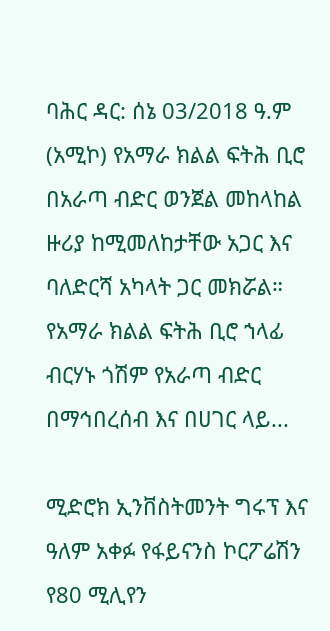ባሕር ዳር: ሰኔ 03/2018 ዓ.ም (አሚኮ) የአማራ ክልል ፍትሕ ቢሮ በአራጣ ብድር ወንጀል መከላከል ዙሪያ ከሚመለከታቸው አጋር እና ባለድርሻ አካላት ጋር መክሯል። የአማራ ክልል ፍትሕ ቢሮ ኀላፊ ብርሃኑ ጎሽም የአራጣ ብድር በማኅበረሰብ እና በሀገር ላይ...

ሚድሮክ ኢንቨስትመንት ግሩፕ እና ዓለም አቀፉ የፋይናንስ ኮርፖሬሽን የ80 ሚሊየን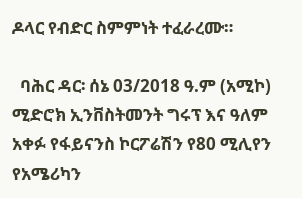ዶላር የብድር ስምምነት ተፈራረሙ።

  ባሕር ዳር፡ ሰኔ 03/2018 ዓ.ም (አሚኮ) ሚድሮክ ኢንቨስትመንት ግሩፕ እና ዓለም አቀፉ የፋይናንስ ኮርፖሬሽን የ80 ሚሊየን የአሜሪካን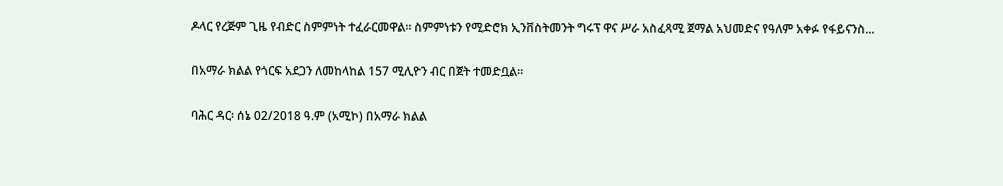ዶላር የረጅም ጊዜ የብድር ስምምነት ተፈራርመዋል። ስምምነቱን የሚድሮክ ኢንቨስትመንት ግሩፕ ዋና ሥራ አስፈጻሚ ጀማል አህመድና የዓለም አቀፉ የፋይናንስ...

በአማራ ክልል የጎርፍ አደጋን ለመከላከል 157 ሚሊዮን ብር በጀት ተመድቧል።

ባሕር ዳር፡ ሰኔ 02/2018 ዓ.ም (አሚኮ) በአማራ ክልል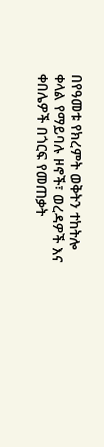በየዓመቱ የክረምት ወቅትን ተከትሎ ቀላል የማይባሉ ዞኖች፣ ወረዳዎች እና ቀበሌዎች በጎርፍ የመጠቃት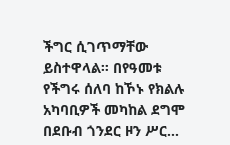ችግር ሲገጥማቸው ይስተዋላል። በየዓመቱ የችግሩ ሰለባ ከኾኑ የክልሉ አካባቢዎች መካከል ደግሞ በደቡብ ጎንደር ዞን ሥር...